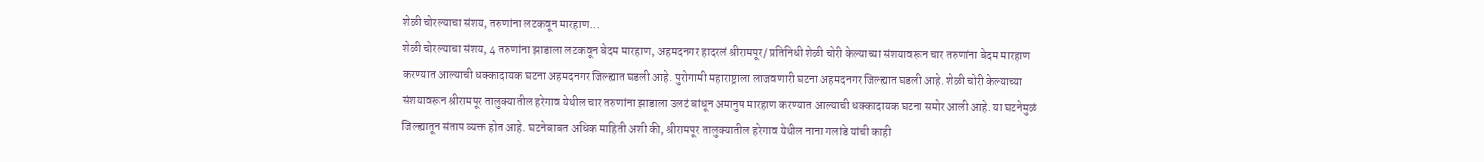शेळी चोरल्याचा संशय, तरुणांना लटकवून मारहाण...
शेळी चोरल्याचा संशय, 4 तरुणांना झाडाला लटकवून बेदम मारहाण, अहमदनगर हादरलं श्रीरामपूर/ प्रतिनिधी शेळी चोरी केल्याच्या संशयावरून चार तरुणांना बेदम मारहाण करण्यात आल्याची धक्कादायक घटना अहमदनगर जिल्ह्यात घडली आहे. पुरोगामी महाराष्ट्राला लाजवणारी घटना अहमदनगर जिल्ह्यात घडली आहे. शेळी चोरी केल्याच्या संशयावरून श्रीरामपूर तालुक्यातील हरेगाव येथील चार तरुणांना झाडाला उलटं बांधून अमानुष मारहाण करण्यात आल्याची धक्कादायक घटना समोर आली आहे. या घटनेमुळं जिल्ह्यातून संताप व्यक्त होत आहे. घटनेबाबत अधिक माहिती अशी की, श्रीरामपूर तालुक्यातील हरेगाव येथील नाना गलांडे यांची काही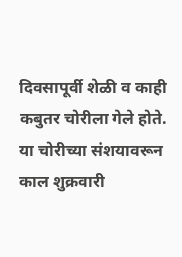दिवसापूर्वी शेळी व काही कबुतर चोरीला गेले होते. या चोरीच्या संशयावरून काल शुक्रवारी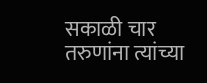सकाळी चार तरुणांना त्यांच्या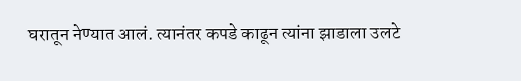घरातून नेण्यात आलं. त्यानंतर कपडे काढून त्यांना झाडाला उलटे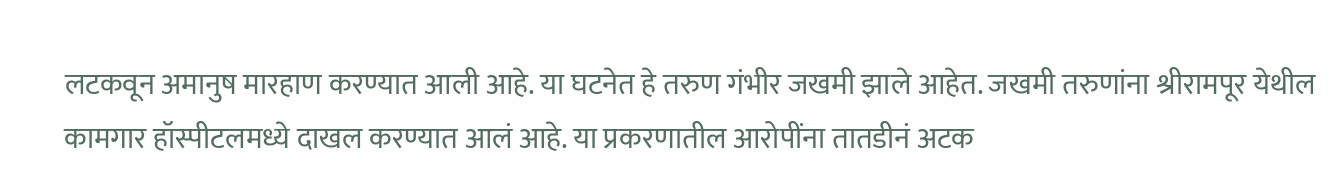लटकवून अमानुष मारहाण करण्यात आली आहे. या घटनेत हे तरुण गंभीर जखमी झाले आहेत. जखमी तरुणांना श्रीरामपूर येथील कामगार हॉस्पीटलमध्ये दाखल करण्यात आलं आहे. या प्रकरणातील आरोपींना तातडीनं अटक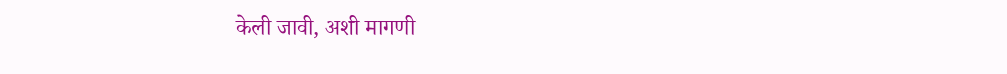केली जावी, अशी मागणी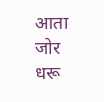आता जोर धरू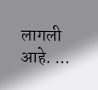लागली आहे. ...